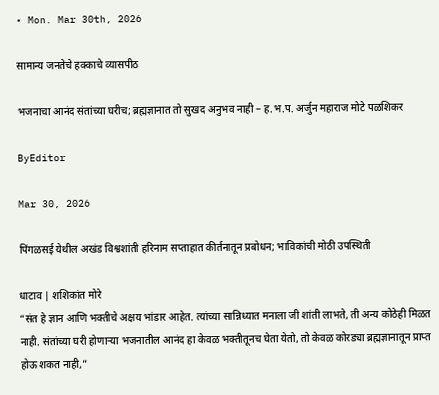• Mon. Mar 30th, 2026

सामान्य जनतेचे हक्काचे व्यासपीठ

भजनाचा आनंद संतांच्या घरीच; ब्रह्मज्ञानात तो सुखद अनुभव नाही – ह.भ.प. अर्जुन महाराज मोटे पळशिकर

ByEditor

Mar 30, 2026

पिंगळसई येथील अखंड विश्वशांती हरिनाम सप्ताहात कीर्तनातून प्रबोधन; भाविकांची मोठी उपस्थिती

धाटाव | शशिकांत मोरे
“संत हे ज्ञान आणि भक्तीचे अक्षय भांडार आहेत. त्यांच्या सान्निध्यात मनाला जी शांती लाभते, ती अन्य कोठेही मिळत नाही. संतांच्या घरी होणाऱ्या भजनातील आनंद हा केवळ भक्तीतूनच घेता येतो, तो केवळ कोरड्या ब्रह्मज्ञानातून प्राप्त होऊ शकत नाही,”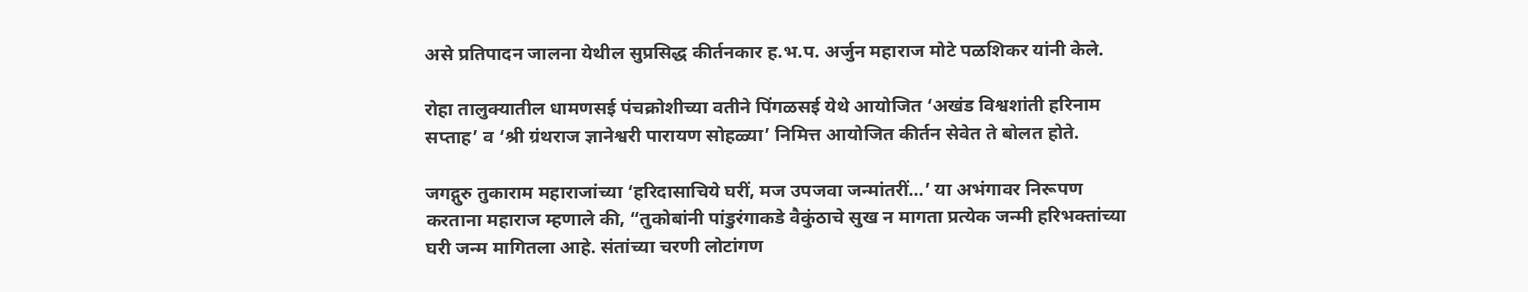असे प्रतिपादन जालना येथील सुप्रसिद्ध कीर्तनकार ह.भ.प. अर्जुन महाराज मोटे पळशिकर यांनी केले.

रोहा तालुक्यातील धामणसई पंचक्रोशीच्या वतीने पिंगळसई येथे आयोजित ‘अखंड विश्वशांती हरिनाम सप्ताह’ व ‘श्री ग्रंथराज ज्ञानेश्वरी पारायण सोहळ्या’ निमित्त आयोजित कीर्तन सेवेत ते बोलत होते.

जगद्गुरु तुकाराम महाराजांच्या ‘हरिदासाचिये घरीं, मज उपजवा जन्मांतरीं…’ या अभंगावर निरूपण करताना महाराज म्हणाले की, “तुकोबांनी पांडुरंगाकडे वैकुंठाचे सुख न मागता प्रत्येक जन्मी हरिभक्तांच्या घरी जन्म मागितला आहे. संतांच्या चरणी लोटांगण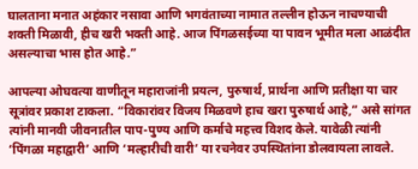घालताना मनात अहंकार नसावा आणि भगवंताच्या नामात तल्लीन होऊन नाचण्याची शक्ती मिळावी, हीच खरी भक्ती आहे. आज पिंगळसईच्या या पावन भूमीत मला आळंदीत असल्याचा भास होत आहे.”

आपल्या ओघवत्या वाणीतून महाराजांनी प्रयत्न, पुरुषार्थ, प्रार्थना आणि प्रतीक्षा या चार सूत्रांवर प्रकाश टाकला. “विकारांवर विजय मिळवणे हाच खरा पुरुषार्थ आहे,” असे सांगत त्यांनी मानवी जीवनातील पाप-पुण्य आणि कर्माचे महत्त्व विशद केले. यावेळी त्यांनी ‘पिंगळा महाद्वारी’ आणि ‘मल्हारीची वारी’ या रचनेवर उपस्थितांना डोलवायला लावले.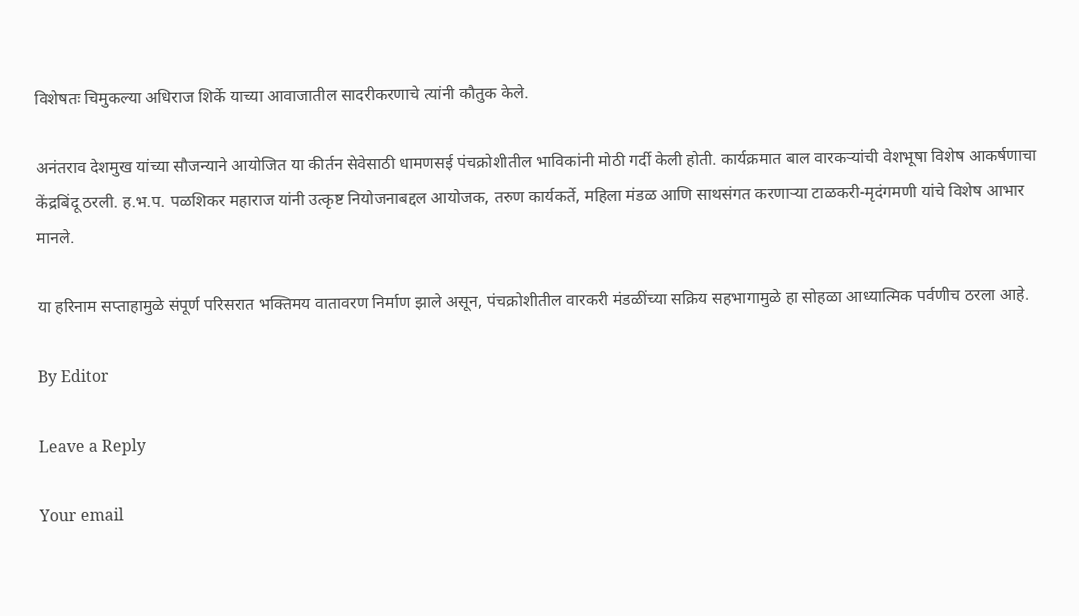विशेषतः चिमुकल्या अधिराज शिर्के याच्या आवाजातील सादरीकरणाचे त्यांनी कौतुक केले.

अनंतराव देशमुख यांच्या सौजन्याने आयोजित या कीर्तन सेवेसाठी धामणसई पंचक्रोशीतील भाविकांनी मोठी गर्दी केली होती. कार्यक्रमात बाल वारकऱ्यांची वेशभूषा विशेष आकर्षणाचा केंद्रबिंदू ठरली. ह.भ.प. पळशिकर महाराज यांनी उत्कृष्ट नियोजनाबद्दल आयोजक, तरुण कार्यकर्ते, महिला मंडळ आणि साथसंगत करणाऱ्या टाळकरी-मृदंगमणी यांचे विशेष आभार मानले.

या हरिनाम सप्ताहामुळे संपूर्ण परिसरात भक्तिमय वातावरण निर्माण झाले असून, पंचक्रोशीतील वारकरी मंडळींच्या सक्रिय सहभागामुळे हा सोहळा आध्यात्मिक पर्वणीच ठरला आहे.

By Editor

Leave a Reply

Your email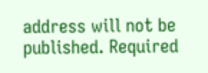address will not be published. Required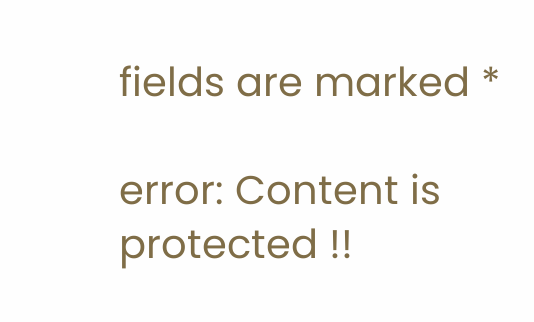fields are marked *

error: Content is protected !!